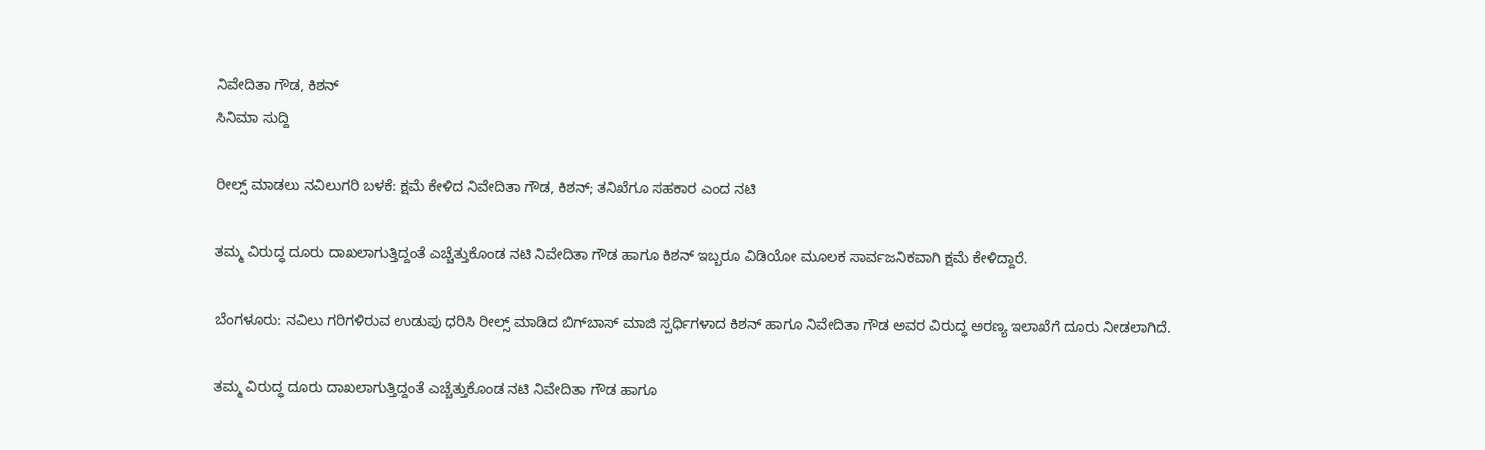ನಿವೇದಿತಾ ಗೌಡ, ಕಿಶನ್
ಸಿನಿಮಾ ಸುದ್ದಿ

ರೀಲ್ಸ್ ಮಾಡಲು ನವಿಲುಗರಿ ಬಳಕೆ: ಕ್ಷಮೆ ಕೇಳಿದ ನಿವೇದಿತಾ ಗೌಡ, ಕಿಶನ್; ತನಿಖೆಗೂ ಸಹಕಾರ ಎಂದ ನಟಿ

ತಮ್ಮ ವಿರುದ್ಧ ದೂರು ದಾಖಲಾಗುತ್ತಿದ್ದಂತೆ ಎಚ್ಚೆತ್ತುಕೊಂಡ ನಟಿ ನಿವೇದಿತಾ ಗೌಡ ಹಾಗೂ ಕಿಶನ್ ಇಬ್ಬರೂ ವಿಡಿಯೋ ಮೂಲಕ ಸಾರ್ವಜನಿಕವಾಗಿ ಕ್ಷಮೆ ಕೇಳಿದ್ದಾರೆ.

ಬೆಂಗಳೂರು: ನವಿಲು ಗರಿಗಳಿರುವ ಉಡುಪು ಧರಿಸಿ ರೀಲ್ಸ್ ಮಾಡಿದ ಬಿಗ್‌ಬಾಸ್ ಮಾಜಿ ಸ್ಪರ್ಧಿಗಳಾದ ಕಿಶನ್ ಹಾಗೂ ನಿವೇದಿತಾ ಗೌಡ ಅವರ ವಿರುದ್ಧ ಅರಣ್ಯ ಇಲಾಖೆಗೆ ದೂರು ನೀಡಲಾಗಿದೆ.

ತಮ್ಮ ವಿರುದ್ಧ ದೂರು ದಾಖಲಾಗುತ್ತಿದ್ದಂತೆ ಎಚ್ಚೆತ್ತುಕೊಂಡ ನಟಿ ನಿವೇದಿತಾ ಗೌಡ ಹಾಗೂ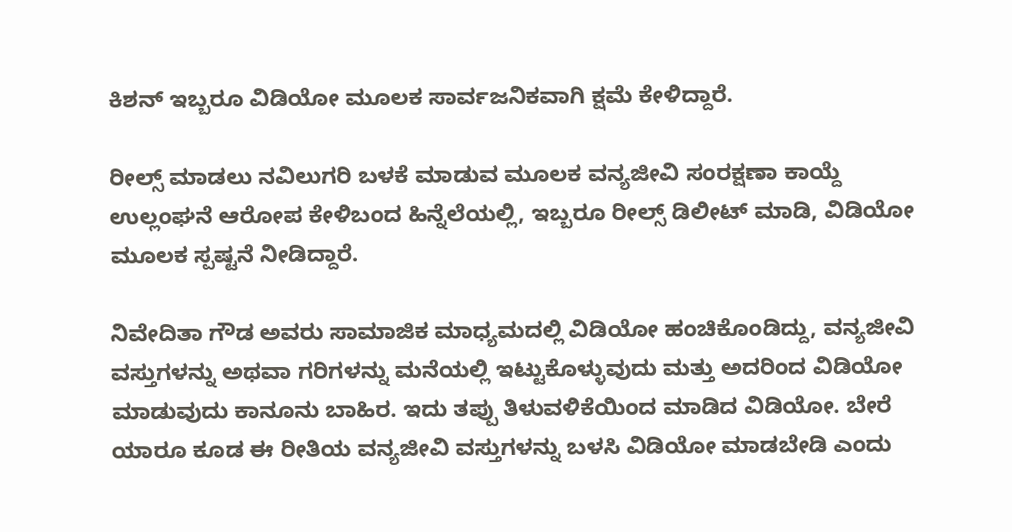ಕಿಶನ್ ಇಬ್ಬರೂ ವಿಡಿಯೋ ಮೂಲಕ ಸಾರ್ವಜನಿಕವಾಗಿ ಕ್ಷಮೆ ಕೇಳಿದ್ದಾರೆ.

ರೀಲ್ಸ್ ಮಾಡಲು ನವಿಲುಗರಿ ಬಳಕೆ ಮಾಡುವ ಮೂಲಕ ವನ್ಯಜೀವಿ ಸಂರಕ್ಷಣಾ ಕಾಯ್ದೆ ಉಲ್ಲಂಘನೆ ಆರೋಪ ಕೇಳಿಬಂದ ಹಿನ್ನೆಲೆಯಲ್ಲಿ, ಇಬ್ಬರೂ ರೀಲ್ಸ್ ಡಿಲೀಟ್ ಮಾಡಿ, ವಿಡಿಯೋ ಮೂಲಕ ಸ್ಪಷ್ಟನೆ ನೀಡಿದ್ದಾರೆ.

ನಿವೇದಿತಾ ಗೌಡ ಅವರು ಸಾಮಾಜಿಕ ಮಾಧ್ಯಮದಲ್ಲಿ ವಿಡಿಯೋ ಹಂಚಿಕೊಂಡಿದ್ದು, ವನ್ಯಜೀವಿ ವಸ್ತುಗಳನ್ನು ಅಥವಾ ಗರಿಗಳನ್ನು ಮನೆಯಲ್ಲಿ ಇಟ್ಟುಕೊಳ್ಳುವುದು ಮತ್ತು ಅದರಿಂದ ವಿಡಿಯೋ ಮಾಡುವುದು ಕಾನೂನು ಬಾಹಿರ. ಇದು ತಪ್ಪು ತಿಳುವಳಿಕೆಯಿಂದ ಮಾಡಿದ ವಿಡಿಯೋ. ಬೇರೆ ಯಾರೂ ಕೂಡ ಈ ರೀತಿಯ ವನ್ಯಜೀವಿ ವಸ್ತುಗಳನ್ನು ಬಳಸಿ ವಿಡಿಯೋ ಮಾಡಬೇಡಿ ಎಂದು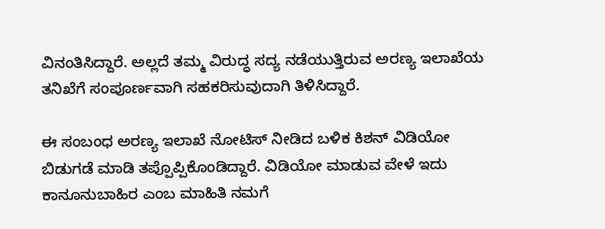ವಿನಂತಿಸಿದ್ದಾರೆ. ಅಲ್ಲದೆ ತಮ್ಮ ವಿರುದ್ಧ ಸದ್ಯ ನಡೆಯುತ್ತಿರುವ ಅರಣ್ಯ ಇಲಾಖೆಯ ತನಿಖೆಗೆ ಸಂಪೂರ್ಣವಾಗಿ ಸಹಕರಿಸುವುದಾಗಿ ತಿಳಿಸಿದ್ದಾರೆ.

ಈ ಸಂಬಂಧ ಅರಣ್ಯ ಇಲಾಖೆ ನೋಟಿಸ್ ನೀಡಿದ ಬಳಿಕ ಕಿಶನ್ ವಿಡಿಯೋ ಬಿಡುಗಡೆ ಮಾಡಿ ತಪ್ಪೊಪ್ಪಿಕೊಂಡಿದ್ದಾರೆ. ವಿಡಿಯೋ ಮಾಡುವ ವೇಳೆ ಇದು ಕಾನೂನುಬಾಹಿರ ಎಂಬ ಮಾಹಿತಿ ನಮಗೆ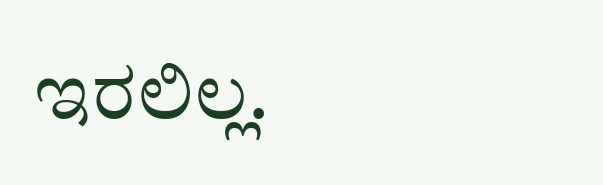ಇರಲಿಲ್ಲ.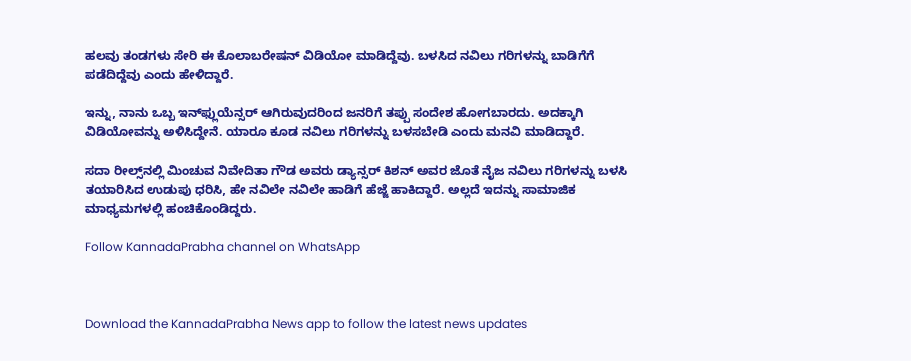ಹಲವು ತಂಡಗಳು ಸೇರಿ ಈ ಕೊಲಾಬರೇಷನ್ ವಿಡಿಯೋ ಮಾಡಿದ್ದೆವು. ಬಳಸಿದ ನವಿಲು ಗರಿಗಳನ್ನು ಬಾಡಿಗೆಗೆ ಪಡೆದಿದ್ದೆವು ಎಂದು ಹೇಳಿದ್ದಾರೆ.

ಇನ್ನು, ನಾನು ಒಬ್ಬ ಇನ್‌ಫ್ಲುಯೆನ್ಸರ್ ಆಗಿರುವುದರಿಂದ ಜನರಿಗೆ ತಪ್ಪು ಸಂದೇಶ ಹೋಗಬಾರದು. ಅದಕ್ಕಾಗಿ ವಿಡಿಯೋವನ್ನು ಅಳಿಸಿದ್ದೇನೆ. ಯಾರೂ ಕೂಡ ನವಿಲು ಗರಿಗಳನ್ನು ಬಳಸಬೇಡಿ ಎಂದು ಮನವಿ ಮಾಡಿದ್ದಾರೆ.

ಸದಾ ರೀಲ್ಸ್‌ನಲ್ಲಿ ಮಿಂಚುವ ನಿವೇದಿತಾ ಗೌಡ ಅವರು ಡ್ಯಾನ್ಸರ್ ಕಿಶನ್ ಅವರ ಜೊತೆ ನೈಜ ನವಿಲು ಗರಿಗಳನ್ನು ಬಳಸಿ ತಯಾರಿಸಿದ ಉಡುಪು ಧರಿಸಿ, ಹೇ ನವಿಲೇ ನವಿಲೇ ಹಾಡಿಗೆ ಹೆಜ್ಜೆ ಹಾಕಿದ್ದಾರೆ. ಅಲ್ಲದೆ ಇದನ್ನು ಸಾಮಾಜಿಕ ಮಾಧ್ಯಮಗಳಲ್ಲಿ ಹಂಚಿಕೊಂಡಿದ್ದರು.

Follow KannadaPrabha channel on WhatsApp



Download the KannadaPrabha News app to follow the latest news updates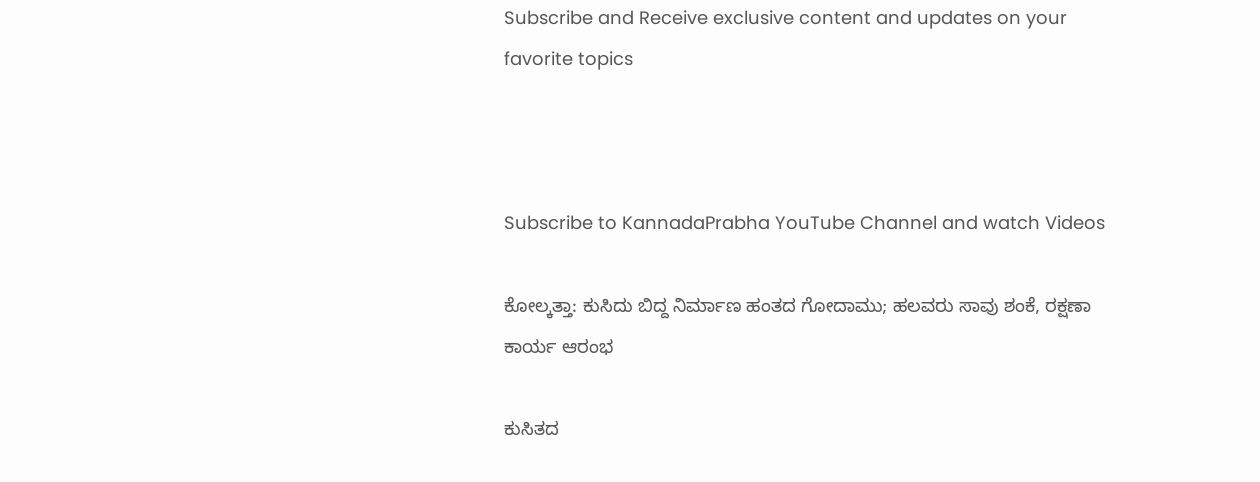Subscribe and Receive exclusive content and updates on your favorite topics



Subscribe to KannadaPrabha YouTube Channel and watch Videos

ಕೋಲ್ಕತ್ತಾ: ಕುಸಿದು ಬಿದ್ದ ನಿರ್ಮಾಣ ಹಂತದ ಗೋದಾಮು; ಹಲವರು ಸಾವು ಶಂಕೆ, ರಕ್ಷಣಾ ಕಾರ್ಯ ಆರಂಭ

ಕುಸಿತದ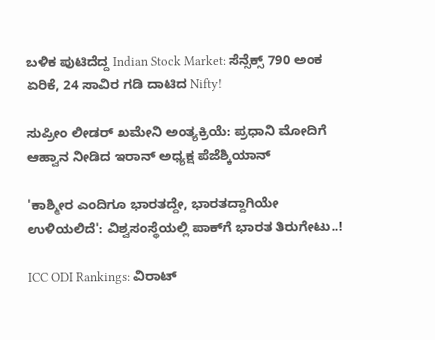ಬಳಿಕ ಪುಟಿದೆದ್ದ Indian Stock Market: ಸೆನ್ಸೆಕ್ಸ್ 790 ಅಂಕ ಏರಿಕೆ, 24 ಸಾವಿರ ಗಡಿ ದಾಟಿದ Nifty!

ಸುಪ್ರೀಂ ಲೀಡರ್ ಖಮೇನಿ ಅಂತ್ಯಕ್ರಿಯೆ: ಪ್ರಧಾನಿ ಮೋದಿಗೆ ಆಹ್ವಾನ ನೀಡಿದ ಇರಾನ್ ಅಧ್ಯಕ್ಷ ಪೆಜೆಶ್ಕಿಯಾನ್

'ಕಾಶ್ಮೀರ ಎಂದಿಗೂ ಭಾರತದ್ದೇ, ಭಾರತದ್ದಾಗಿಯೇ ಉಳಿಯಲಿದೆ': ವಿಶ್ವಸಂಸ್ಥೆಯಲ್ಲಿ ಪಾಕ್‌ಗೆ ಭಾರತ ತಿರುಗೇಟು..!

ICC ODI Rankings: ವಿರಾಟ್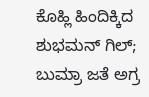ಕೊಹ್ಲಿ ಹಿಂದಿಕ್ಕಿದ ಶುಭಮನ್ ಗಿಲ್; ಬುಮ್ರಾ ಜತೆ ಅಗ್ರ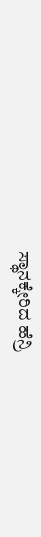ಸ್ಥಾನಕ್ಕೇರಿದ ಹೆನ್ರಿ